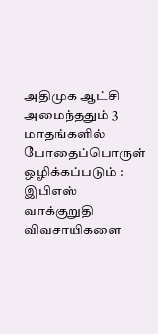அதிமுக ஆட்சி அமைந்ததும் 3 மாதங்களில் போதைப்பொருள் ஒழிக்கப்படும் : இபிஎஸ் வாக்குறுதி விவசாயிகளை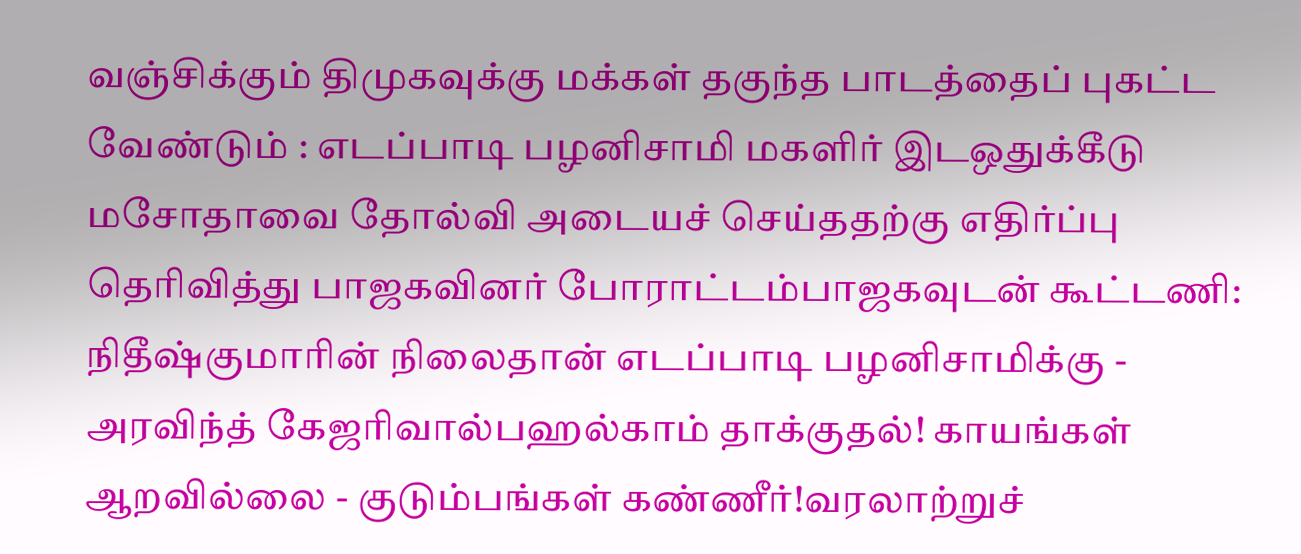வஞ்சிக்கும் திமுகவுக்கு மக்கள் தகுந்த பாடத்தைப் புகட்ட வேண்டும் : எடப்பாடி பழனிசாமி மகளிர் இடஒதுக்கீடு மசோதாவை தோல்வி அடையச் செய்ததற்கு எதிர்ப்பு தெரிவித்து பாஜகவினர் போராட்டம்பாஜகவுடன் கூட்டணி: நிதீஷ்குமாரின் நிலைதான் எடப்பாடி பழனிசாமிக்கு - அரவிந்த் கேஜரிவால்பஹல்காம் தாக்குதல்! காயங்கள் ஆறவில்லை - குடும்பங்கள் கண்ணீர்!வரலாற்றுச்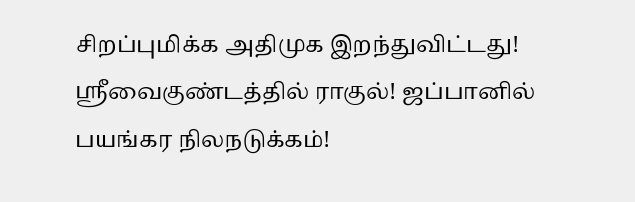சிறப்புமிக்க அதிமுக இறந்துவிட்டது! ஸ்ரீவைகுண்டத்தில் ராகுல்! ஜப்பானில் பயங்கர நிலநடுக்கம்!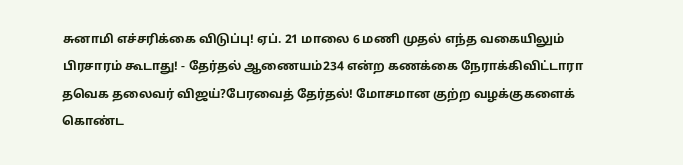சுனாமி எச்சரிக்கை விடுப்பு! ஏப். 21 மாலை 6 மணி முதல் எந்த வகையிலும் பிரசாரம் கூடாது! - தேர்தல் ஆணையம்234 என்ற கணக்கை நேராக்கிவிட்டாரா தவெக தலைவர் விஜய்?பேரவைத் தேர்தல்! மோசமான குற்ற வழக்குகளைக் கொண்ட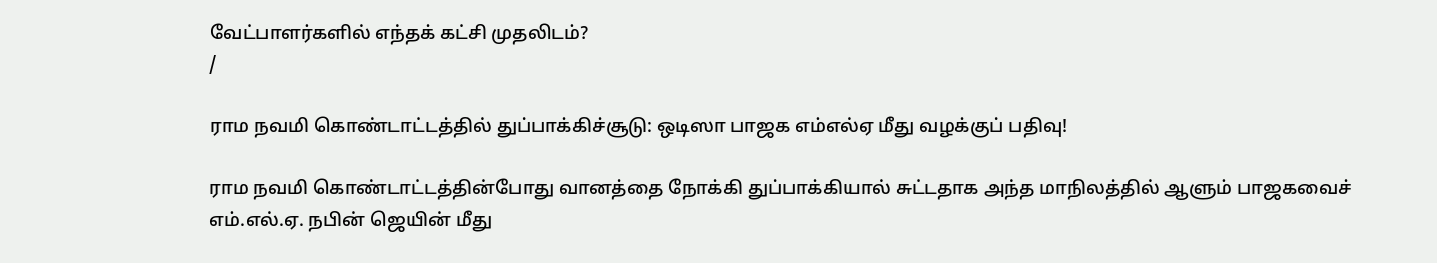வேட்பாளர்களில் எந்தக் கட்சி முதலிடம்?
/

ராம நவமி கொண்டாட்டத்தில் துப்பாக்கிச்சூடு: ஒடிஸா பாஜக எம்எல்ஏ மீது வழக்குப் பதிவு!

ராம நவமி கொண்டாட்டத்தின்போது வானத்தை நோக்கி துப்பாக்கியால் சுட்டதாக அந்த மாநிலத்தில் ஆளும் பாஜகவைச் எம்.எல்.ஏ. நபின் ஜெயின் மீது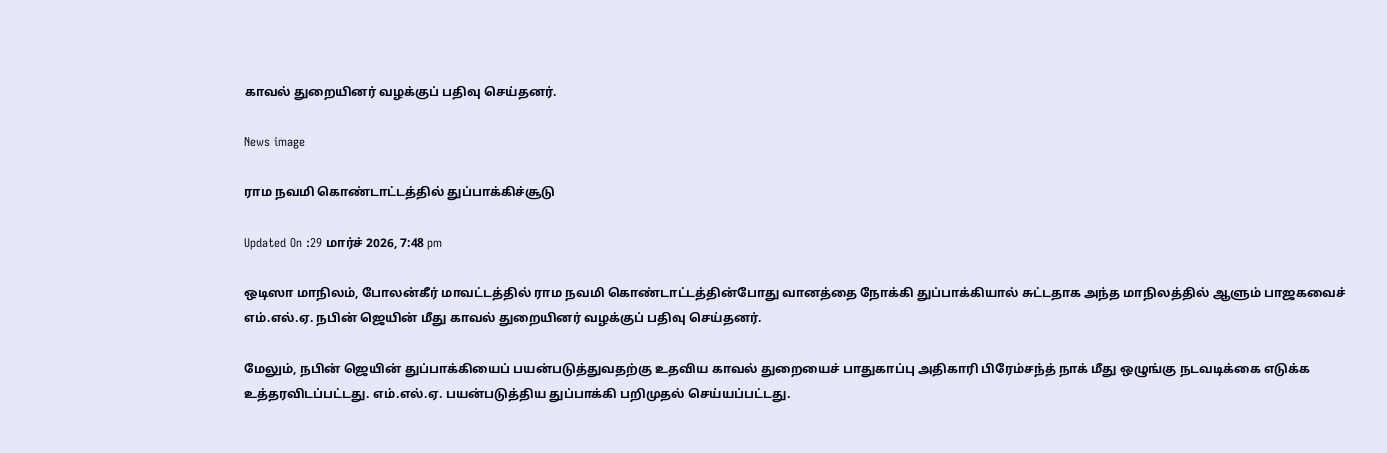காவல் துறையினர் வழக்குப் பதிவு செய்தனர்.

News image

ராம நவமி கொண்டாட்டத்தில் துப்பாக்கிச்சூடு

Updated On :29 மார்ச் 2026, 7:48 pm

ஒடிஸா மாநிலம், போலன்கீர் மாவட்டத்தில் ராம நவமி கொண்டாட்டத்தின்போது வானத்தை நோக்கி துப்பாக்கியால் சுட்டதாக அந்த மாநிலத்தில் ஆளும் பாஜகவைச் எம்.எல்.ஏ. நபின் ஜெயின் மீது காவல் துறையினர் வழக்குப் பதிவு செய்தனர்.

மேலும், நபின் ஜெயின் துப்பாக்கியைப் பயன்படுத்துவதற்கு உதவிய காவல் துறையைச் பாதுகாப்பு அதிகாரி பிரேம்சந்த் நாக் மீது ஒழுங்கு நடவடிக்கை எடுக்க உத்தரவிடப்பட்டது. எம்.எல்.ஏ. பயன்படுத்திய துப்பாக்கி பறிமுதல் செய்யப்பட்டது.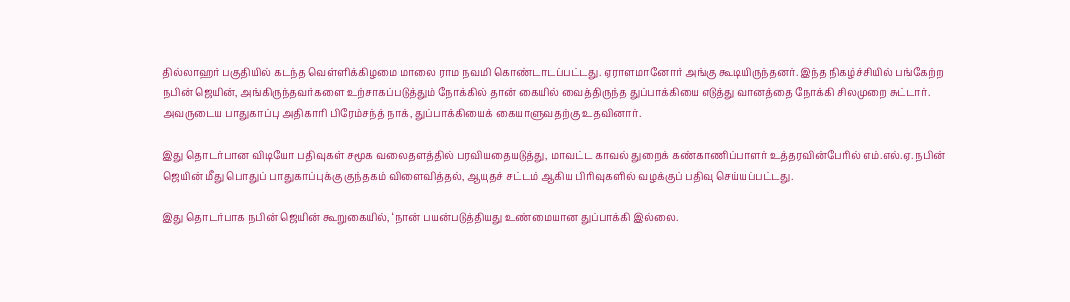தில்லாஹர் பகுதியில் கடந்த வெள்ளிக்கிழமை மாலை ராம நவமி கொண்டாடப்பட்டது. ஏராளமானோர் அங்கு கூடியிருந்தனர். இந்த நிகழ்ச்சியில் பங்கேற்ற நபின் ஜெயின், அங்கிருந்தவர்களை உற்சாகப்படுத்தும் நோக்கில் தான் கையில் வைத்திருந்த துப்பாக்கியை எடுத்து வானத்தை நோக்கி சிலமுறை சுட்டார். அவருடைய பாதுகாப்பு அதிகாரி பிரேம்சந்த் நாக், துப்பாக்கியைக் கையாளுவதற்கு உதவினார்.

இது தொடர்பான விடியோ பதிவுகள் சமூக வலைதளத்தில் பரவியதையடுத்து, மாவட்ட காவல் துறைக் கண்காணிப்பாளர் உத்தரவின்பேரில் எம்.எல்.ஏ. நபின் ஜெயின் மீது பொதுப் பாதுகாப்புக்கு குந்தகம் விளைவித்தல், ஆயுதச் சட்டம் ஆகிய பிரிவுகளில் வழக்குப் பதிவு செய்யப்பட்டது.

இது தொடர்பாக நபின் ஜெயின் கூறுகையில், ‘நான் பயன்படுத்தியது உண்மையான துப்பாக்கி இல்லை.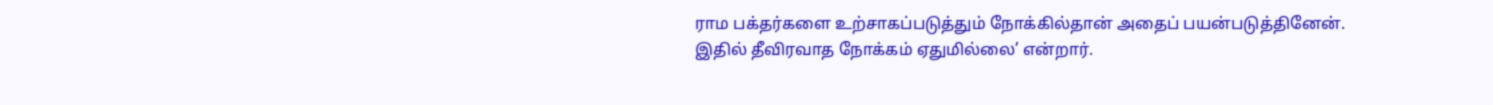ராம பக்தர்களை உற்சாகப்படுத்தும் நோக்கில்தான் அதைப் பயன்படுத்தினேன். இதில் தீவிரவாத நோக்கம் ஏதுமில்லை’ என்றார்.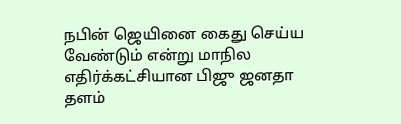நபின் ஜெயினை கைது செய்ய வேண்டும் என்று மாநில எதிர்க்கட்சியான பிஜு ஜனதா தளம்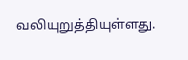வலியுறுத்தியுள்ளது.